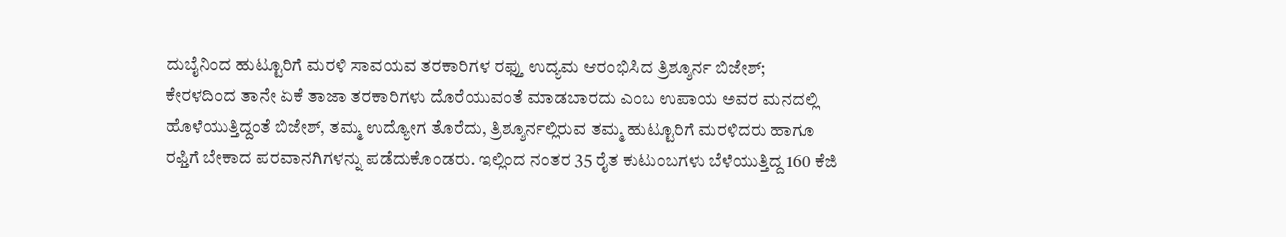ದುಬೈನಿಂದ ಹುಟ್ಟೂರಿಗೆ ಮರಳಿ ಸಾವಯವ ತರಕಾರಿಗಳ ರಫ್ತು ಉದ್ಯಮ ಆರಂಭಿಸಿದ ತ್ರಿಶ್ಶೂರ್ನ ಬಿಜೇಶ್;
ಕೇರಳದಿಂದ ತಾನೇ ಏಕೆ ತಾಜಾ ತರಕಾರಿಗಳು ದೊರೆಯುವಂತೆ ಮಾಡಬಾರದು ಎಂಬ ಉಪಾಯ ಅವರ ಮನದಲ್ಲಿ ಹೊಳೆಯುತ್ತಿದ್ದಂತೆ ಬಿಜೇಶ್, ತಮ್ಮ ಉದ್ಯೋಗ ತೊರೆದು, ತ್ರಿಶ್ಶೂರ್ನಲ್ಲಿರುವ ತಮ್ಮ ಹುಟ್ಟೂರಿಗೆ ಮರಳಿದರು ಹಾಗೂ ರಫ್ತಿಗೆ ಬೇಕಾದ ಪರವಾನಗಿಗಳನ್ನು ಪಡೆದುಕೊಂಡರು. ಇಲ್ಲಿಂದ ನಂತರ 35 ರೈತ ಕುಟುಂಬಗಳು ಬೆಳೆಯುತ್ತಿದ್ದ 160 ಕೆಜಿ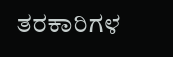ತರಕಾರಿಗಳ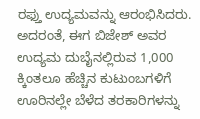ರಫ್ತು ಉದ್ಯಮವನ್ನು ಆರಂಭಿಸಿದರು. ಅದರಂತೆ, ಈಗ ಬಿಜೇಶ್ ಅವರ ಉದ್ಯಮ ದುಬೈನಲ್ಲಿರುವ 1,000 ಕ್ಕಿಂತಲೂ ಹೆಚ್ಚಿನ ಕುಟುಂಬಗಳಿಗೆ ಊರಿನಲ್ಲೇ ಬೆಳೆದ ತರಕಾರಿಗಳನ್ನು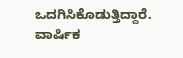ಒದಗಿಸಿಕೊಡುತ್ತಿದ್ದಾರೆ. ವಾರ್ಷಿಕ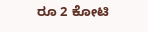ರೂ 2 ಕೋಟಿ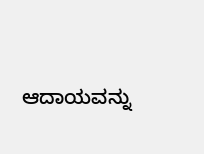ಆದಾಯವನ್ನು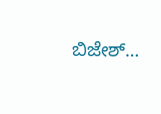ಬಿಜೇಶ್…